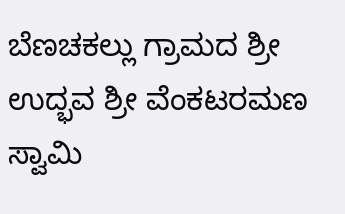ಬೆಣಚಕಲ್ಲು ಗ್ರಾಮದ ಶ್ರೀ ಉದ್ಭವ ಶ್ರೀ ವೆಂಕಟರಮಣ ಸ್ವಾಮಿ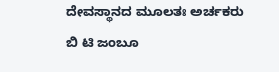ದೇವಸ್ಥಾನದ ಮೂಲತಃ ಅರ್ಚಕರು ಬಿ ಟಿ ಜಂಬೂ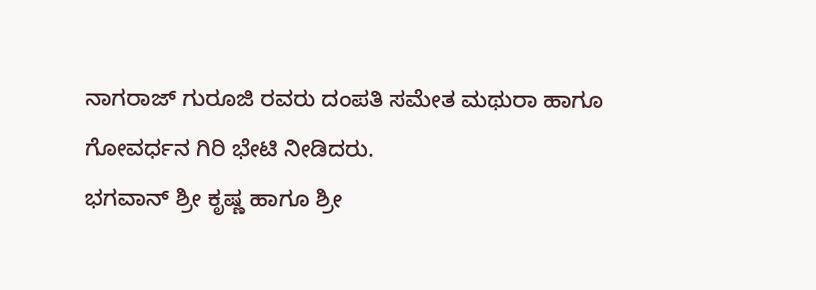ನಾಗರಾಜ್ ಗುರೂಜಿ ರವರು ದಂಪತಿ ಸಮೇತ ಮಥುರಾ ಹಾಗೂ ಗೋವರ್ಧನ ಗಿರಿ ಭೇಟಿ ನೀಡಿದರು.
ಭಗವಾನ್ ಶ್ರೀ ಕೃಷ್ಣ ಹಾಗೂ ಶ್ರೀ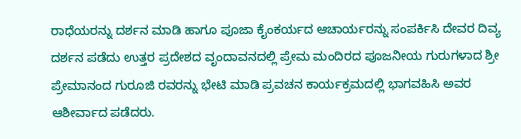ರಾಧೆಯರನ್ನು ದರ್ಶನ ಮಾಡಿ ಹಾಗೂ ಪೂಜಾ ಕೈಂಕರ್ಯದ ಆಚಾರ್ಯರನ್ನು ಸಂಪರ್ಕಿಸಿ ದೇವರ ದಿವ್ಯ ದರ್ಶನ ಪಡೆದು ಉತ್ತರ ಪ್ರದೇಶದ ವೃಂದಾವನದಲ್ಲಿ ಪ್ರೇಮ ಮಂದಿರದ ಪೂಜನೀಯ ಗುರುಗಳಾದ ಶ್ರೀ ಪ್ರೇಮಾನಂದ ಗುರೂಜಿ ರವರನ್ನು ಭೇಟಿ ಮಾಡಿ ಪ್ರವಚನ ಕಾರ್ಯಕ್ರಮದಲ್ಲಿ ಭಾಗವಹಿಸಿ ಅವರ ಆಶೀರ್ವಾದ ಪಡೆದರು.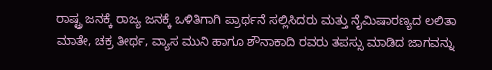ರಾಷ್ಟ್ರ ಜನಕ್ಕೆ ರಾಜ್ಯ ಜನಕ್ಕೆ ಒಳಿತಿಗಾಗಿ ಪ್ರಾರ್ಥನೆ ಸಲ್ಲಿಸಿದರು ಮತ್ತು ನೈಮಿಷಾರಣ್ಯದ ಲಲಿತಾ ಮಾತೇ, ಚಕ್ರ ತೀರ್ಥ, ವ್ಯಾಸ ಮುನಿ ಹಾಗೂ ಶೌನಾಕಾದಿ ರವರು ತಪಸ್ಸು ಮಾಡಿದ ಜಾಗವನ್ನು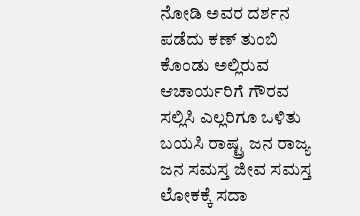ನೋಡಿ ಅವರ ದರ್ಶನ ಪಡೆದು ಕಣ್ ತುಂಬಿ ಕೊಂಡು ಅಲ್ಲಿರುವ ಆಚಾರ್ಯರಿಗೆ ಗೌರವ ಸಲ್ಲಿಸಿ ಎಲ್ಲರಿಗೂ ಒಳಿತು ಬಯಸಿ ರಾಷ್ಟ್ರ ಜನ ರಾಜ್ಯ ಜನ ಸಮಸ್ತ ಜೀವ ಸಮಸ್ತ ಲೋಕಕ್ಕೆ ಸದಾ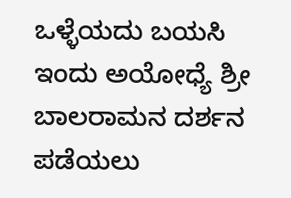ಒಳ್ಳೆಯದು ಬಯಸಿ ಇಂದು ಅಯೋಧ್ಯೆ ಶ್ರೀ ಬಾಲರಾಮನ ದರ್ಶನ ಪಡೆಯಲು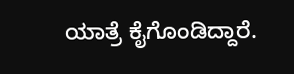ಯಾತ್ರೆ ಕೈಗೊಂಡಿದ್ದಾರೆ.